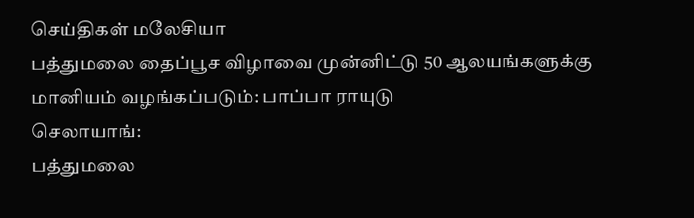செய்திகள் மலேசியா
பத்துமலை தைப்பூச விழாவை முன்னிட்டு 50 ஆலயங்களுக்கு மானியம் வழங்கப்படும்: பாப்பா ராயுடு
செலாயாங்:
பத்துமலை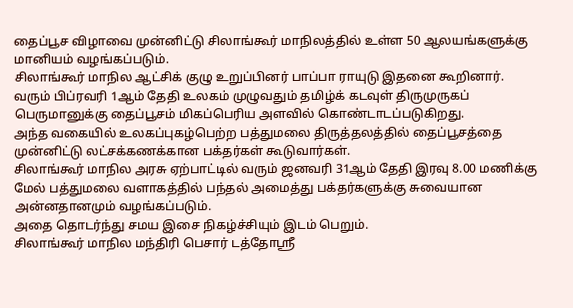தைப்பூச விழாவை முன்னிட்டு சிலாங்கூர் மாநிலத்தில் உள்ள 50 ஆலயங்களுக்கு மானியம் வழங்கப்படும்.
சிலாங்கூர் மாநில ஆட்சிக் குழு உறுப்பினர் பாப்பா ராயுடு இதனை கூறினார்.
வரும் பிப்ரவரி 1ஆம் தேதி உலகம் முழுவதும் தமிழ்க் கடவுள் திருமுருகப் பெருமானுக்கு தைப்பூசம் மிகப்பெரிய அளவில் கொண்டாடப்படுகிறது.
அந்த வகையில் உலகப்புகழ்பெற்ற பத்துமலை திருத்தலத்தில் தைப்பூசத்தை முன்னிட்டு லட்சக்கணக்கான பக்தர்கள் கூடுவார்கள்.
சிலாங்கூர் மாநில அரசு ஏற்பாட்டில் வரும் ஜனவரி 31ஆம் தேதி இரவு 8.00 மணிக்கு மேல் பத்துமலை வளாகத்தில் பந்தல் அமைத்து பக்தர்களுக்கு சுவையான அன்னதானமும் வழங்கப்படும்.
அதை தொடர்ந்து சமய இசை நிகழ்ச்சியும் இடம் பெறும்.
சிலாங்கூர் மாநில மந்திரி பெசார் டத்தோஸ்ரீ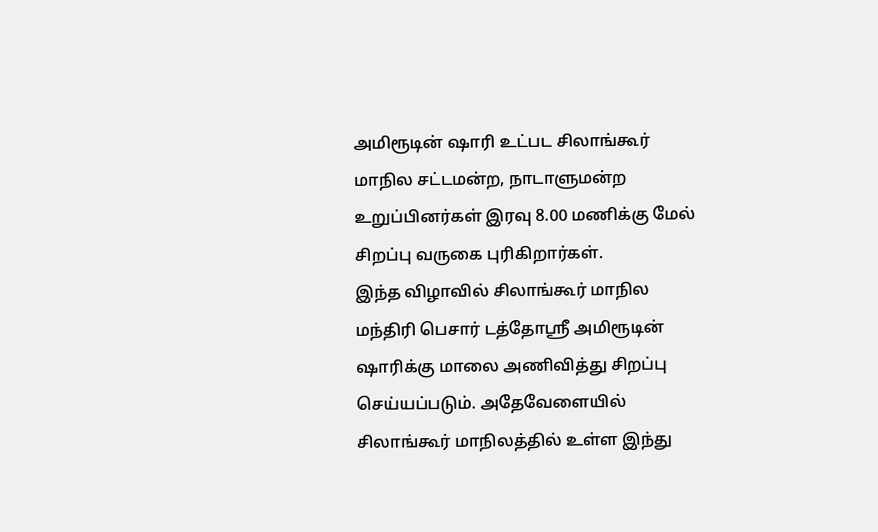அமிரூடின் ஷாரி உட்பட சிலாங்கூர் மாநில சட்டமன்ற, நாடாளுமன்ற உறுப்பினர்கள் இரவு 8.00 மணிக்கு மேல் சிறப்பு வருகை புரிகிறார்கள்.
இந்த விழாவில் சிலாங்கூர் மாநில மந்திரி பெசார் டத்தோஸ்ரீ அமிரூடின் ஷாரிக்கு மாலை அணிவித்து சிறப்பு செய்யப்படும். அதேவேளையில் சிலாங்கூர் மாநிலத்தில் உள்ள இந்து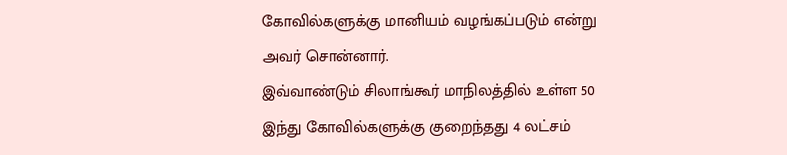கோவில்களுக்கு மானியம் வழங்கப்படும் என்று அவர் சொன்னார்.
இவ்வாண்டும் சிலாங்கூர் மாநிலத்தில் உள்ள 50 இந்து கோவில்களுக்கு குறைந்தது 4 லட்சம்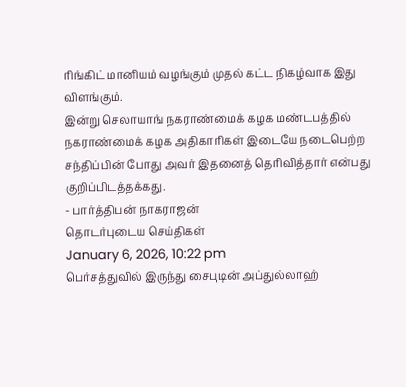ரிங்கிட் மானியம் வழங்கும் முதல் கட்ட நிகழ்வாக இது விளங்கும்.
இன்று செலாயாங் நகராண்மைக் கழக மண்டபத்தில் நகராண்மைக் கழக அதிகாரிகள் இடையே நடைபெற்ற சந்திப்பின் போது அவர் இதனைத் தெரிவித்தார் என்பது குறிப்பிடத்தக்கது.
- பார்த்திபன் நாகராஜன்
தொடர்புடைய செய்திகள்
January 6, 2026, 10:22 pm
பெர்சத்துவில் இருந்து சைபுடின் அப்துல்லாஹ்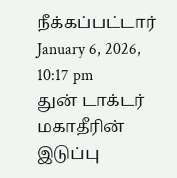நீக்கப்பட்டார்
January 6, 2026, 10:17 pm
துன் டாக்டர் மகாதீரின் இடுப்பு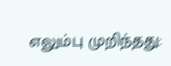எலும்பு முறிந்தது: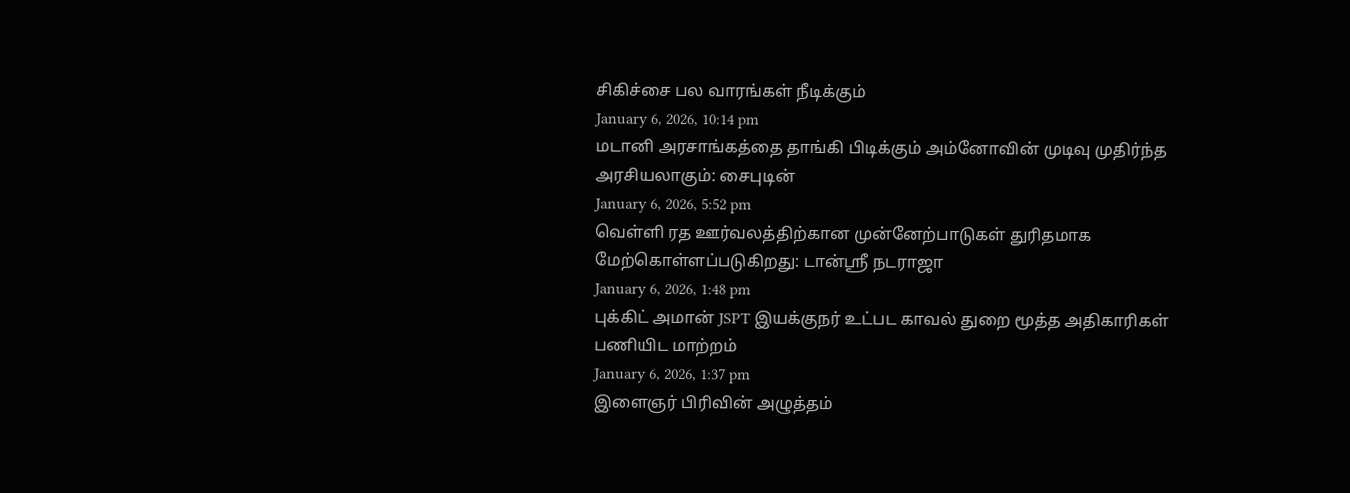சிகிச்சை பல வாரங்கள் நீடிக்கும்
January 6, 2026, 10:14 pm
மடானி அரசாங்கத்தை தாங்கி பிடிக்கும் அம்னோவின் முடிவு முதிர்ந்த அரசியலாகும்: சைபுடின்
January 6, 2026, 5:52 pm
வெள்ளி ரத ஊர்வலத்திற்கான முன்னேற்பாடுகள் துரிதமாக மேற்கொள்ளப்படுகிறது: டான்ஸ்ரீ நடராஜா
January 6, 2026, 1:48 pm
புக்கிட் அமான் JSPT இயக்குநர் உட்பட காவல் துறை மூத்த அதிகாரிகள் பணியிட மாற்றம்
January 6, 2026, 1:37 pm
இளைஞர் பிரிவின் அழுத்தம்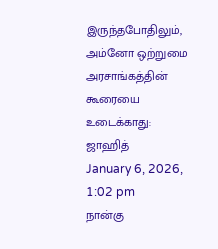இருந்தபோதிலும், அம்னோ ஒற்றுமை அரசாங்கத்தின் கூரையை உடைக்காது: ஜாஹித்
January 6, 2026, 1:02 pm
நான்கு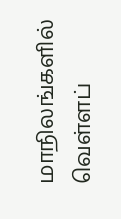மாநிலங்களில் வெள்ளப்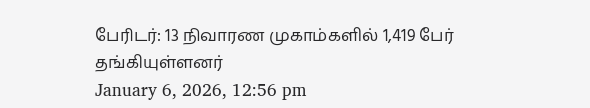பேரிடர்: 13 நிவாரண முகாம்களில் 1,419 பேர் தங்கியுள்ளனர்
January 6, 2026, 12:56 pm